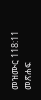መዝሙር 118:11 መጽሐፍ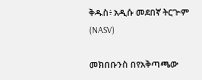ቅዱስ፥ አዲሱ መደበኛ ትርጒም (NASV)

መክበቡንስ በየአቅጣጫው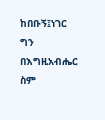ከበቡኝ፤ነገር ግን በእግዚአብሔር ስም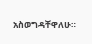አስወግዳቸዋለሁ።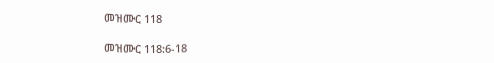መዝሙር 118

መዝሙር 118:6-18